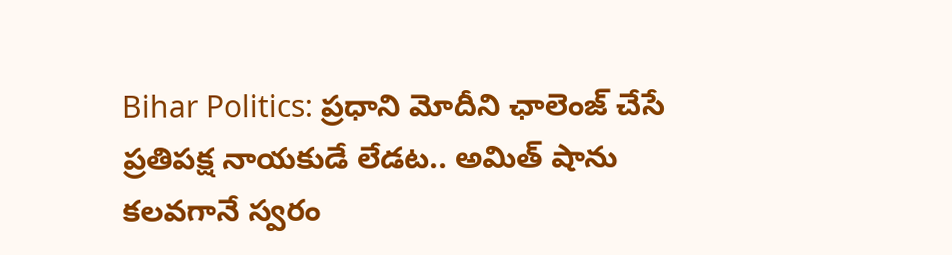Bihar Politics: ప్రధాని మోదీని ఛాలెంజ్ చేసే ప్రతిపక్ష నాయకుడే లేడట.. అమిత్ షాను కలవగానే స్వరం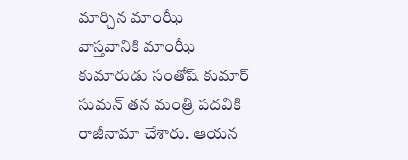మార్చిన మాంఝీ
వాస్తవానికి మాంఝీ కుమారుడు సంతోష్ కుమార్ సుమన్ తన మంత్రి పదవికి రాజీనామా చేశారు. ఆయన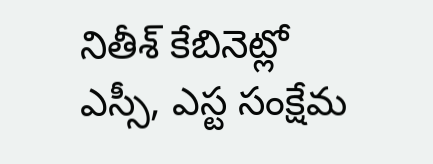నితీశ్ కేబినెట్లో ఎస్సీ, ఎస్ట సంక్షేమ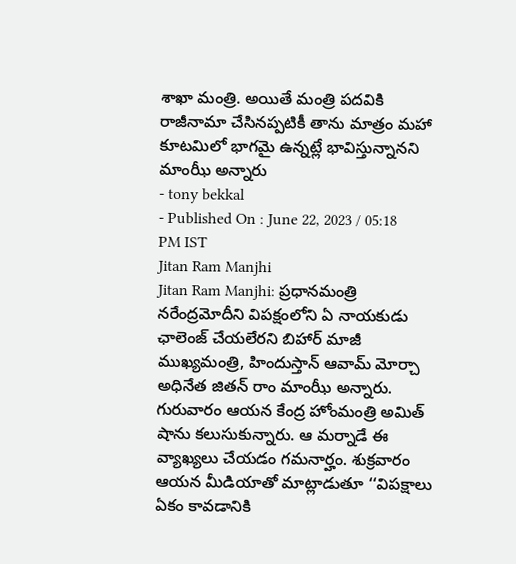శాఖా మంత్రి. అయితే మంత్రి పదవికి రాజీనామా చేసినప్పటికీ తాను మాత్రం మహా కూటమిలో భాగమై ఉన్నట్లే భావిస్తున్నానని మాంఝీ అన్నారు
- tony bekkal
- Published On : June 22, 2023 / 05:18 PM IST
Jitan Ram Manjhi
Jitan Ram Manjhi: ప్రధానమంత్రి నరేంద్రమోదీని విపక్షంలోని ఏ నాయకుడు ఛాలెంజ్ చేయలేరని బిహార్ మాజీ ముఖ్యమంత్రి, హిందుస్తాన్ ఆవామ్ మోర్చా అధినేత జితన్ రాం మాంఝీ అన్నారు. గురువారం ఆయన కేంద్ర హోంమంత్రి అమిత్ షాను కలుసుకున్నారు. ఆ మర్నాడే ఈ వ్యాఖ్యలు చేయడం గమనార్హం. శుక్రవారం ఆయన మీడియాతో మాట్లాడుతూ ‘‘విపక్షాలు ఏకం కావడానికి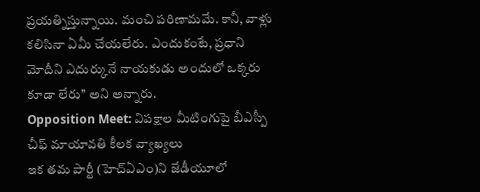ప్రయత్నిస్తున్నాయి. మంచి పరిణామమే. కానీ, వాళ్లు కలిసినా ఏమీ చేయలేరు. ఎందుకంటే, ప్రధాని మోదీని ఎదుర్కునే నాయకుడు అందులో ఒక్కరు కూడా లేరు’’ అని అన్నారు.
Opposition Meet: విపక్షాల మీటింగుపై బీఎస్పీ చీఫ్ మాయావతి కీలక వ్యాఖ్యలు
ఇక తమ పార్టీ (హెచ్ఏఎం)ని జేడీయూలో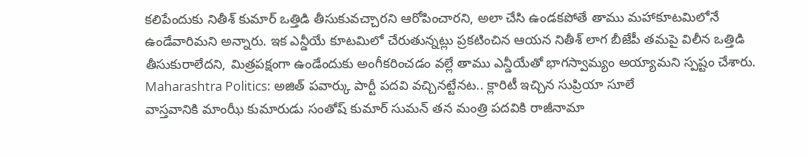కలిపేందుకు నితీశ్ కుమార్ ఒత్తిడి తీసుకువచ్చారని ఆరోపించారని, అలా చేసి ఉండకపోతే తాము మహాకూటమిలోనే ఉండేవారిమని అన్నారు. ఇక ఎన్డీయే కూటమిలో చేరుతున్నట్లు ప్రకటించిన ఆయన నితీశ్ లాగ బీజేపీ తమపై విలీన ఒత్తిడి తీసుకురాలేదని, మిత్రపక్షంగా ఉండేందుకు అంగీకరించడం వల్లే తాము ఎన్డీయేతో భాగస్వామ్యం అయ్యామని స్పష్టం చేశారు.
Maharashtra Politics: అజిత్ పవార్కు పార్టీ పదవి వచ్చినట్టేనట.. క్లారిటీ ఇచ్చిన సుప్రియా సూలే
వాస్తవానికి మాంఝీ కుమారుడు సంతోష్ కుమార్ సుమన్ తన మంత్రి పదవికి రాజీనామా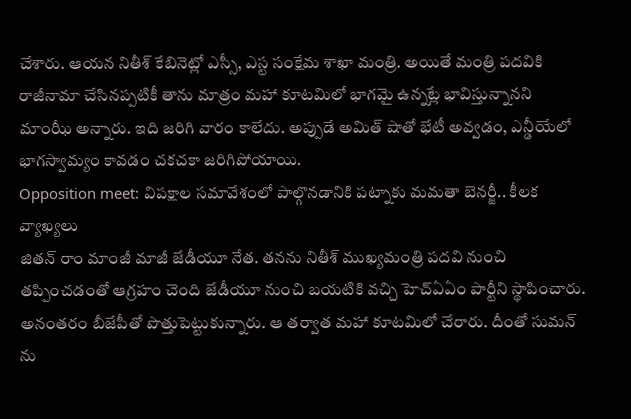చేశారు. ఆయన నితీశ్ కేబినెట్లో ఎస్సీ, ఎస్ట సంక్షేమ శాఖా మంత్రి. అయితే మంత్రి పదవికి రాజీనామా చేసినప్పటికీ తాను మాత్రం మహా కూటమిలో భాగమై ఉన్నట్లే భావిస్తున్నానని మాంఝీ అన్నారు. ఇది జరిగి వారం కాలేదు. అప్పుడే అమిత్ షాతో భేటీ అవ్వడం, ఎన్డీయేలో భాగస్వామ్యం కావడం చకచకా జరిగిపోయాయి.
Opposition meet: విపక్షాల సమావేశంలో పాల్గొనడానికి పట్నాకు మమతా బెనర్జీ.. కీలక వ్యాఖ్యలు
జితన్ రాం మాంజీ మాజీ జేడీయూ నేత. తనను నితీశ్ ముఖ్యమంత్రి పదవి నుంచి తప్పించడంతో ఆగ్రహం చెంది జేడీయూ నుంచి బయటికి వచ్చి హెచ్ఏఏం పార్టీని స్థాపించారు. అనంతరం బీజేపీతో పొత్తుపెట్టుకున్నారు. ఆ తర్వాత మహా కూటమిలో చేరారు. దీంతో సుమన్ ను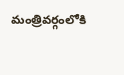మంత్రివర్గంలోకి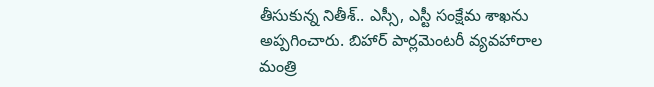తీసుకున్న నితీశ్.. ఎస్సీ, ఎస్టీ సంక్షేమ శాఖను అప్పగించారు. బిహార్ పార్లమెంటరీ వ్యవహారాల మంత్రి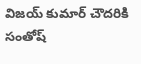విజయ్ కుమార్ చౌదరికి సంతోష్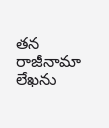తన రాజీనామా లేఖను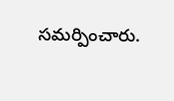సమర్పించారు.